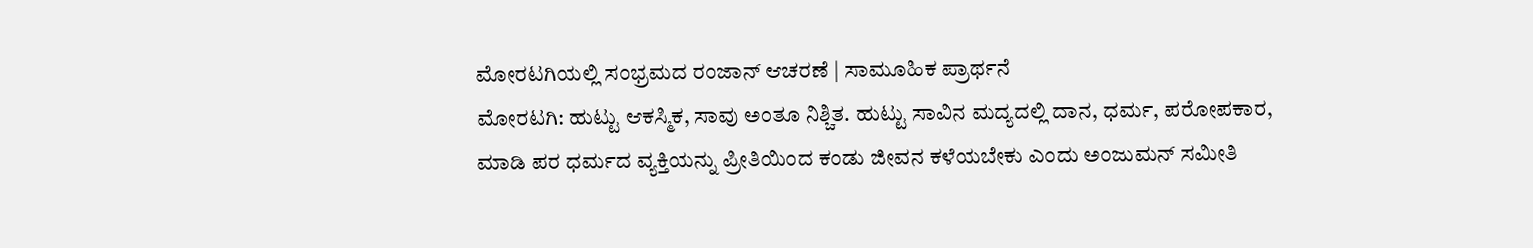ಮೋರಟಗಿಯಲ್ಲಿ ಸಂಭ್ರಮದ ರಂಜಾನ್ ಆಚರಣೆ | ಸಾಮೂಹಿಕ ಪ್ರಾರ್ಥನೆ
ಮೋರಟಗಿ: ಹುಟ್ಟು ಆಕಸ್ಮಿಕ, ಸಾವು ಅಂತೂ ನಿಶ್ಚಿತ. ಹುಟ್ಟು ಸಾವಿನ ಮದ್ಯದಲ್ಲಿ ದಾನ, ಧರ್ಮ, ಪರೋಪಕಾರ, ಮಾಡಿ ಪರ ಧರ್ಮದ ವ್ಯಕ್ತಿಯನ್ನು ಪ್ರೀತಿಯಿಂದ ಕಂಡು ಜೀವನ ಕಳೆಯಬೇಕು ಎಂದು ಅಂಜುಮನ್ ಸಮೀತಿ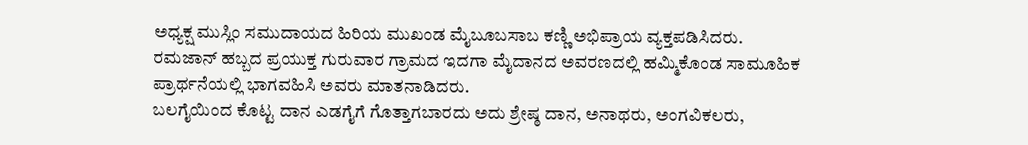ಅಧ್ಯಕ್ಷ ಮುಸ್ಲಿಂ ಸಮುದಾಯದ ಹಿರಿಯ ಮುಖಂಡ ಮೈಬೂಬಸಾಬ ಕಣ್ಣಿ ಅಭಿಪ್ರಾಯ ವ್ಯಕ್ತಪಡಿಸಿದರು.
ರಮಜಾನ್ ಹಬ್ಬದ ಪ್ರಯುಕ್ತ ಗುರುವಾರ ಗ್ರಾಮದ ಇದಗಾ ಮೈದಾನದ ಅವರಣದಲ್ಲಿ ಹಮ್ಮಿಕೊಂಡ ಸಾಮೂಹಿಕ ಪ್ರಾರ್ಥನೆಯಲ್ಲಿ ಭಾಗವಹಿಸಿ ಅವರು ಮಾತನಾಡಿದರು.
ಬಲಗೈಯಿಂದ ಕೊಟ್ಟ ದಾನ ಎಡಗೈಗೆ ಗೊತ್ತಾಗಬಾರದು ಅದು ಶ್ರೇಷ್ಠ ದಾನ, ಅನಾಥರು, ಅಂಗವಿಕಲರು,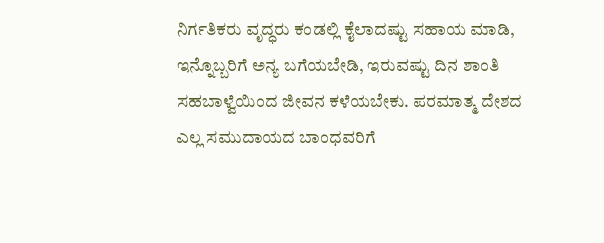ನಿರ್ಗತಿಕರು ವೃದ್ಧರು ಕಂಡಲ್ಲಿ ಕೈಲಾದಷ್ಟು ಸಹಾಯ ಮಾಡಿ, ಇನ್ನೊಬ್ಬರಿಗೆ ಅನ್ಯ ಬಗೆಯಬೇಡಿ, ಇರುವಷ್ಟು ದಿನ ಶಾಂತಿ ಸಹಬಾಳ್ವೆಯಿಂದ ಜೀವನ ಕಳೆಯಬೇಕು. ಪರಮಾತ್ಮ ದೇಶದ ಎಲ್ಲ ಸಮುದಾಯದ ಬಾಂಧವರಿಗೆ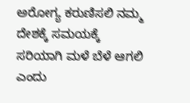ಅರೋಗ್ಯ ಕರುಣಿಸಲಿ ನಮ್ಮ ದೇಶಕ್ಕೆ ಸಮಯಕ್ಕೆ ಸರಿಯಾಗಿ ಮಳೆ ಬೆಳೆ ಆಗಲಿ ಎಂದು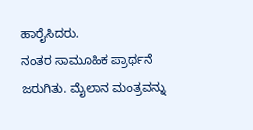ಹಾರೈಸಿದರು.
ನಂತರ ಸಾಮೂಹಿಕ ಪ್ರಾರ್ಥನೆ ಜರುಗಿತು. ಮೈಲಾನ ಮಂತ್ರವನ್ನು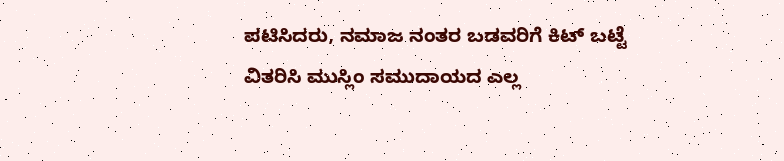ಪಟಿಸಿದರು, ನಮಾಜ ನಂತರ ಬಡವರಿಗೆ ಕಿಟ್ ಬಟ್ಟೆ ವಿತರಿಸಿ ಮುಸ್ಲಿಂ ಸಮುದಾಯದ ಎಲ್ಲ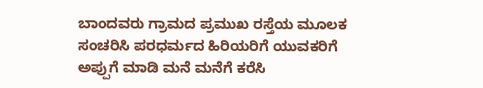ಬಾಂದವರು ಗ್ರಾಮದ ಪ್ರಮುಖ ರಸ್ತೆಯ ಮೂಲಕ ಸಂಚರಿಸಿ ಪರಧರ್ಮದ ಹಿರಿಯರಿಗೆ ಯುವಕರಿಗೆ ಅಪ್ಪುಗೆ ಮಾಡಿ ಮನೆ ಮನೆಗೆ ಕರೆಸಿ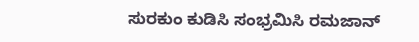ಸುರಕುಂ ಕುಡಿಸಿ ಸಂಭ್ರಮಿಸಿ ರಮಜಾನ್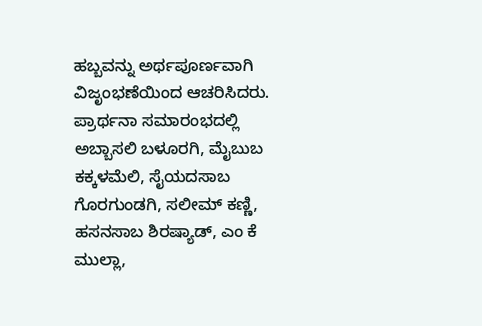ಹಬ್ಬವನ್ನು ಅರ್ಥಪೂರ್ಣವಾಗಿ ವಿಜೃಂಭಣೆಯಿಂದ ಆಚರಿಸಿದರು.
ಪ್ರಾರ್ಥನಾ ಸಮಾರಂಭದಲ್ಲಿ ಅಬ್ಬಾಸಲಿ ಬಳೂರಗಿ, ಮೈಬುಬ ಕಕ್ಕಳಮೆಲಿ, ಸೈಯದಸಾಬ ಗೊರಗುಂಡಗಿ, ಸಲೀಮ್ ಕಣ್ಣಿ, ಹಸನಸಾಬ ಶಿರಷ್ಯಾಡ್, ಎಂ ಕೆ ಮುಲ್ಲಾ,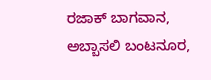ರಜಾಕ್ ಬಾಗವಾನ, ಅಬ್ಬಾಸಲಿ ಬಂಟನೂರ,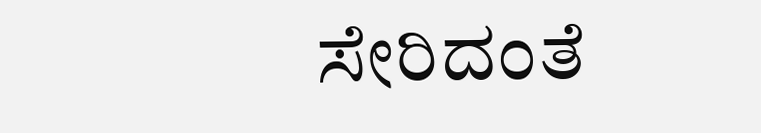ಸೇರಿದಂತೆ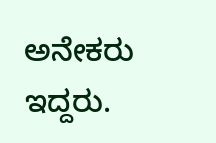ಅನೇಕರು ಇದ್ದರು.